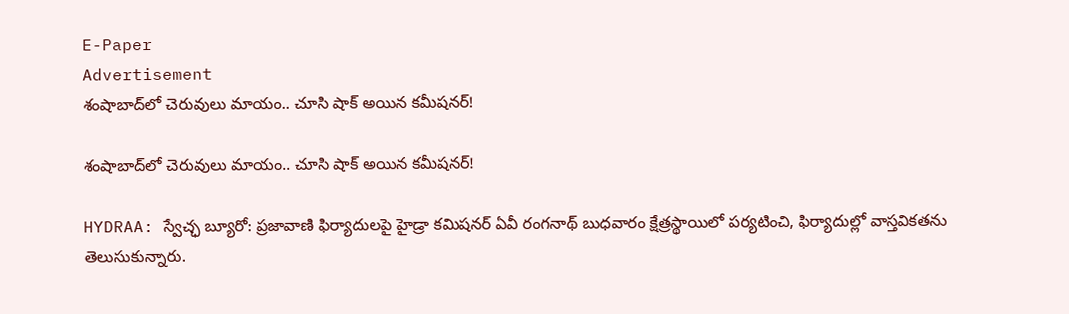E-Paper
Advertisement
శంషాబాద్‌లో చెరువులు మాయం.. చూసి షాక్ అయిన కమీషనర్!

శంషాబాద్‌లో చెరువులు మాయం.. చూసి షాక్ అయిన కమీషనర్!

HYDRAA: స్వేచ్ఛ బ్యూరో: ప్ర‌జావాణి ఫిర్యాదుల‌పై హైడ్రా క‌మిష‌న‌ర్ ఏవీ రంగ‌నాథ్ బుధ‌వారం క్షేత్రస్థాయిలో పర్యటించి, ఫిర్యాదుల్లో వాస్తవికతను తెలుసుకున్నారు.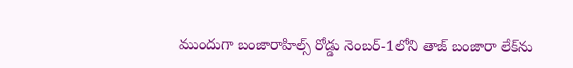ముందుగా బంజారాహిల్స్ రోడ్డు నెంబర్-1లోని తాజ్ బంజారా లేక్‌ను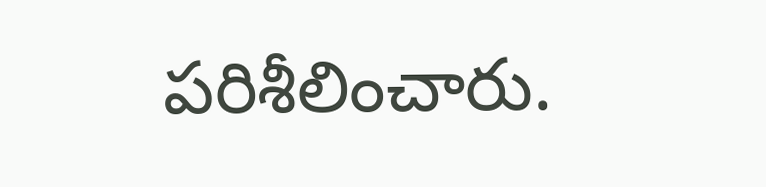ప‌రిశీలించారు.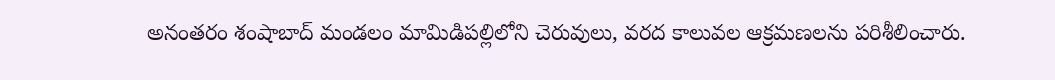అనంత‌రం శంషాబాద్ మండ‌లం మామిడిప‌ల్లిలోని చెరువులు, వ‌ర‌ద కాలువ‌ల ఆక్ర‌మ‌ణ‌ల‌ను ప‌రిశీలించారు.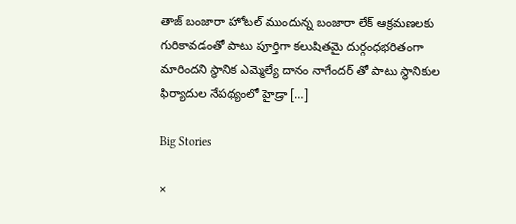తాజ్ బంజారా హోట‌ల్ ముందున్న బంజారా లేక్ ఆక్ర‌మ‌ణ‌ల‌కు గురికావడంతో పాటు పూర్తిగా క‌లుషిత‌మై దుర్గంధ‌భ‌రితంగా మారింద‌ని స్థానిక ఎమ్మెల్యే దానం నాగేందర్ తో పాటు స్థానికుల ఫిర్యాదుల నేప‌థ్యంలో హైడ్రా […]

Big Stories

×